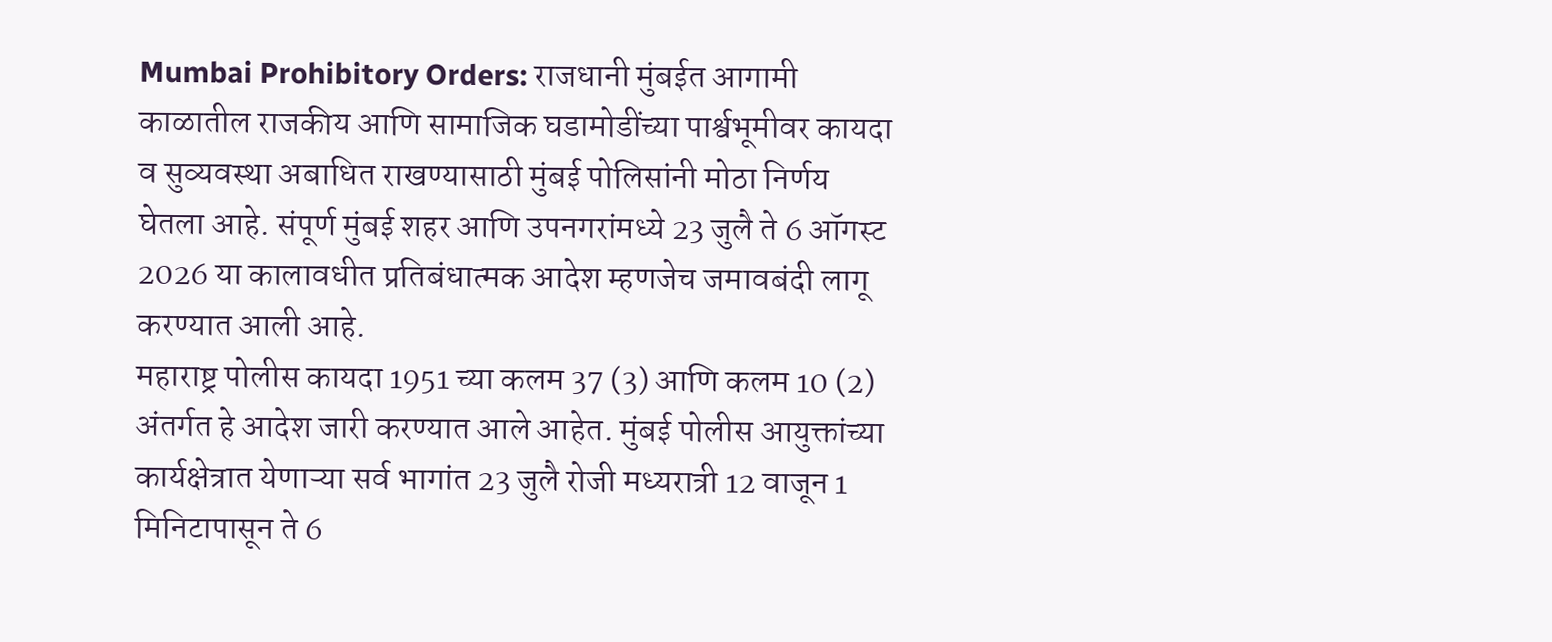Mumbai Prohibitory Orders: राजधानी मुंबईत आगामी काळातील राजकीय आणि सामाजिक घडामोडींच्या पार्श्वभूमीवर कायदा व सुव्यवस्था अबाधित राखण्यासाठी मुंबई पोलिसांनी मोठा निर्णय घेतला आहे. संपूर्ण मुंबई शहर आणि उपनगरांमध्ये 23 जुलै ते 6 ऑगस्ट 2026 या कालावधीत प्रतिबंधात्मक आदेश म्हणजेच जमावबंदी लागू करण्यात आली आहे.
महाराष्ट्र पोलीस कायदा 1951 च्या कलम 37 (3) आणि कलम 10 (2) अंतर्गत हे आदेश जारी करण्यात आले आहेत. मुंबई पोलीस आयुक्तांच्या कार्यक्षेत्रात येणाऱ्या सर्व भागांत 23 जुलै रोजी मध्यरात्री 12 वाजून 1 मिनिटापासून ते 6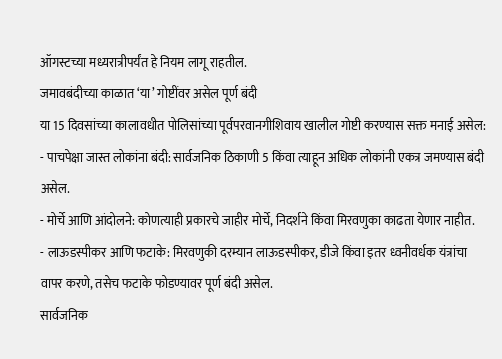ऑगस्टच्या मध्यरात्रीपर्यंत हे नियम लागू राहतील.
जमावबंदीच्या काळात ‘या’ गोष्टींवर असेल पूर्ण बंदी
या 15 दिवसांच्या कालावधीत पोलिसांच्या पूर्वपरवानगीशिवाय खालील गोष्टी करण्यास सक्त मनाई असेल:
- पाचपेक्षा जास्त लोकांना बंदी: सार्वजनिक ठिकाणी 5 किंवा त्याहून अधिक लोकांनी एकत्र जमण्यास बंदी असेल.
- मोर्चे आणि आंदोलने: कोणत्याही प्रकारचे जाहीर मोर्चे, निदर्शने किंवा मिरवणुका काढता येणार नाहीत.
- लाऊडस्पीकर आणि फटाके: मिरवणुकी दरम्यान लाऊडस्पीकर, डीजे किंवा इतर ध्वनीवर्धक यंत्रांचा वापर करणे, तसेच फटाके फोडण्यावर पूर्ण बंदी असेल.
सार्वजनिक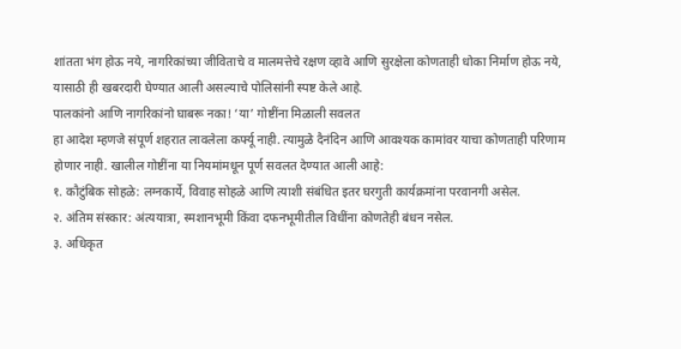शांतता भंग होऊ नये, नागरिकांच्या जीविताचे व मालमत्तेचे रक्षण व्हावे आणि सुरक्षेला कोणताही धोका निर्माण होऊ नये, यासाठी ही खबरदारी घेण्यात आली असल्याचे पोलिसांनी स्पष्ट केले आहे.
पालकांनो आणि नागरिकांनो घाबरू नका! ‘या’ गोष्टींना मिळाली सवलत
हा आदेश म्हणजे संपूर्ण शहरात लावलेला कर्फ्यू नाही. त्यामुळे दैनंदिन आणि आवश्यक कामांवर याचा कोणताही परिणाम होणार नाही. खालील गोष्टींना या नियमांमधून पूर्ण सवलत देण्यात आली आहे:
१. कौटुंबिक सोहळे: लग्नकार्ये, विवाह सोहळे आणि त्याशी संबंधित इतर घरगुती कार्यक्रमांना परवानगी असेल.
२. अंतिम संस्कार: अंत्ययात्रा, स्मशानभूमी किंवा दफनभूमीतील विधींना कोणतेही बंधन नसेल.
३. अधिकृत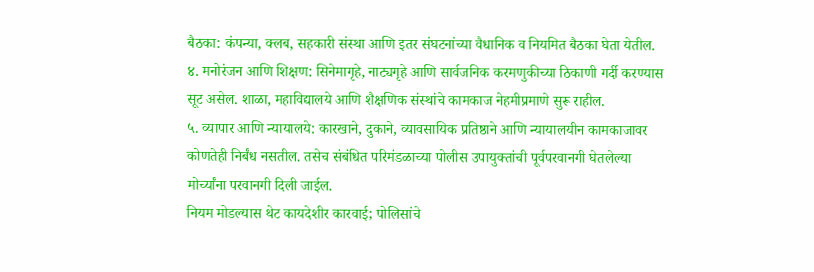बैठका: कंपन्या, क्लब, सहकारी संस्था आणि इतर संघटनांच्या वैधानिक व नियमित बैठका घेता येतील.
४. मनोरंजन आणि शिक्षण: सिनेमागृहे, नाट्यगृहे आणि सार्वजनिक करमणुकीच्या ठिकाणी गर्दी करण्यास सूट असेल. शाळा, महाविद्यालये आणि शैक्षणिक संस्थांचे कामकाज नेहमीप्रमाणे सुरू राहील.
५. व्यापार आणि न्यायालये: कारखाने, दुकाने, व्यावसायिक प्रतिष्ठाने आणि न्यायालयीन कामकाजावर कोणतेही निर्बंध नसतील. तसेच संबंधित परिमंडळाच्या पोलीस उपायुक्तांची पूर्वपरवानगी घेतलेल्या मोर्च्यांना परवानगी दिली जाईल.
नियम मोडल्यास थेट कायदेशीर कारवाई; पोलिसांचे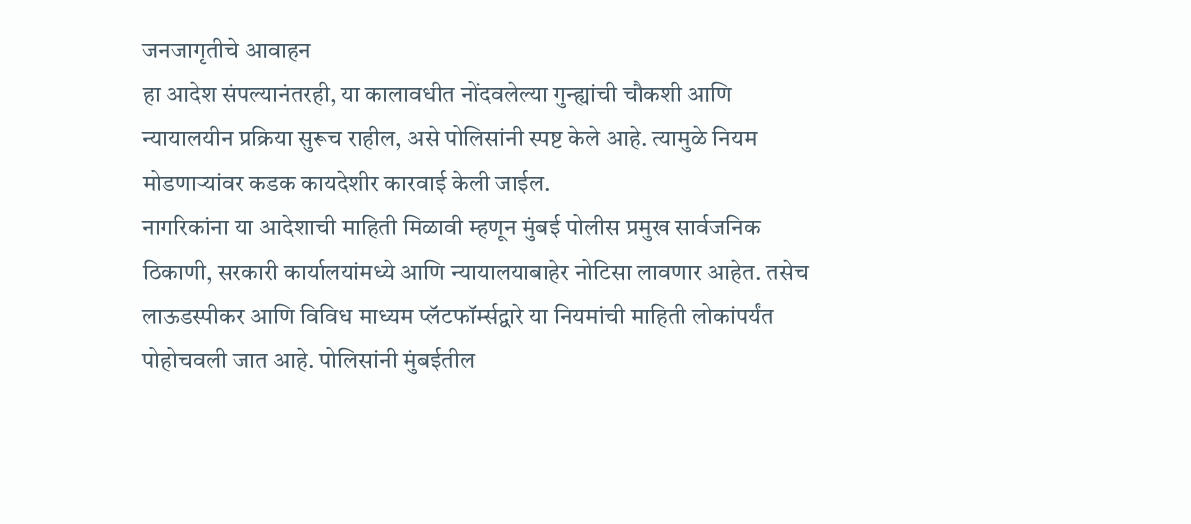जनजागृतीचे आवाहन
हा आदेश संपल्यानंतरही, या कालावधीत नोंदवलेल्या गुन्ह्यांची चौकशी आणि न्यायालयीन प्रक्रिया सुरूच राहील, असे पोलिसांनी स्पष्ट केले आहे. त्यामुळे नियम मोडणाऱ्यांवर कडक कायदेशीर कारवाई केली जाईल.
नागरिकांना या आदेशाची माहिती मिळावी म्हणून मुंबई पोलीस प्रमुख सार्वजनिक ठिकाणी, सरकारी कार्यालयांमध्ये आणि न्यायालयाबाहेर नोटिसा लावणार आहेत. तसेच लाऊडस्पीकर आणि विविध माध्यम प्लॅटफॉर्म्सद्वारे या नियमांची माहिती लोकांपर्यंत पोहोचवली जात आहे. पोलिसांनी मुंबईतील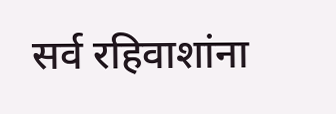सर्व रहिवाशांना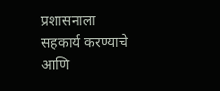प्रशासनाला सहकार्य करण्याचे आणि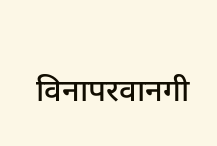विनापरवानगी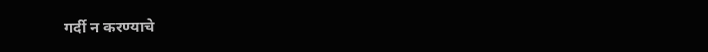गर्दी न करण्याचे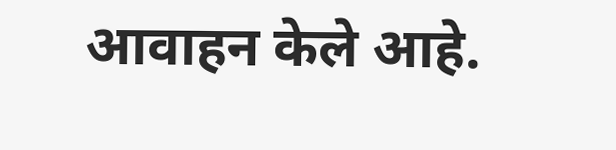आवाहन केले आहे.